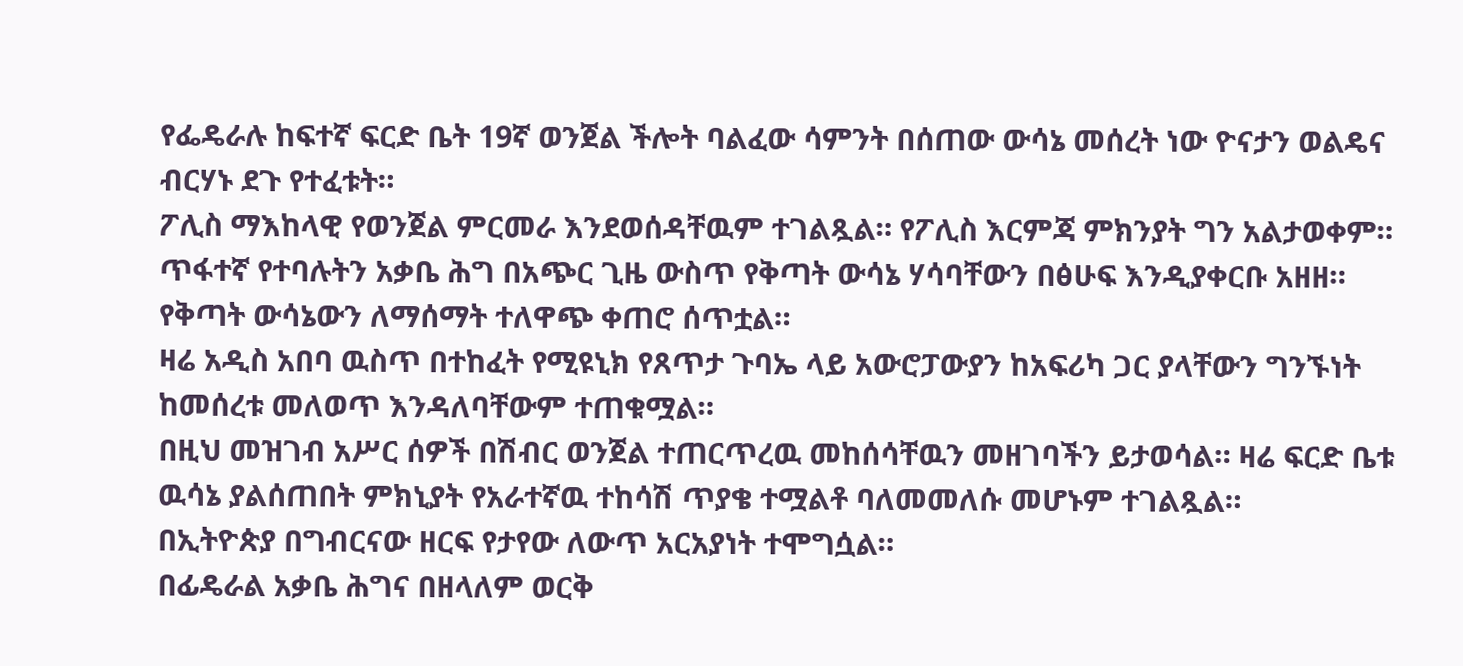የፌዴራሉ ከፍተኛ ፍርድ ቤት 19ኛ ወንጀል ችሎት ባልፈው ሳምንት በሰጠው ውሳኔ መሰረት ነው ዮናታን ወልዴና ብርሃኑ ደጉ የተፈቱት።
ፖሊስ ማእከላዊ የወንጀል ምርመራ እንደወሰዳቸዉም ተገልጿል። የፖሊስ እርምጃ ምክንያት ግን አልታወቀም።
ጥፋተኛ የተባሉትን አቃቤ ሕግ በአጭር ጊዜ ውስጥ የቅጣት ውሳኔ ሃሳባቸውን በፅሁፍ እንዲያቀርቡ አዘዘ። የቅጣት ውሳኔውን ለማሰማት ተለዋጭ ቀጠሮ ሰጥቷል።
ዛሬ አዲስ አበባ ዉስጥ በተከፈት የሚዩኒክ የጸጥታ ጉባኤ ላይ አውሮፓውያን ከአፍሪካ ጋር ያላቸውን ግንኙነት ከመሰረቱ መለወጥ እንዳለባቸውም ተጠቁሟል።
በዚህ መዝገብ አሥር ሰዎች በሽብር ወንጀል ተጠርጥረዉ መከሰሳቸዉን መዘገባችን ይታወሳል። ዛሬ ፍርድ ቤቱ ዉሳኔ ያልሰጠበት ምክኒያት የአራተኛዉ ተከሳሽ ጥያቄ ተሟልቶ ባለመመለሱ መሆኑም ተገልጿል።
በኢትዮጵያ በግብርናው ዘርፍ የታየው ለውጥ አርአያነት ተሞግሷል።
በፊዴራል አቃቤ ሕግና በዘላለም ወርቅ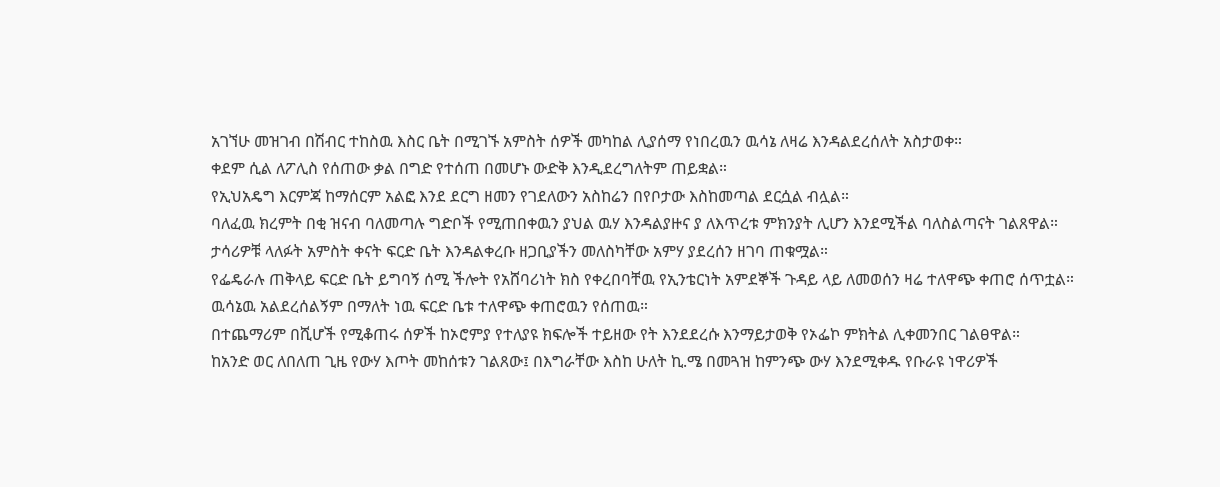አገኘሁ መዝገብ በሽብር ተከስዉ እስር ቤት በሚገኙ አምስት ሰዎች መካከል ሊያሰማ የነበረዉን ዉሳኔ ለዛሬ እንዳልደረሰለት አስታወቀ።
ቀደም ሲል ለፖሊስ የሰጠው ቃል በግድ የተሰጠ በመሆኑ ውድቅ እንዲደረግለትም ጠይቋል።
የኢህአዴግ እርምጃ ከማሰርም አልፎ እንደ ደርግ ዘመን የገደለውን አስከሬን በየቦታው እስከመጣል ደርሷል ብሏል።
ባለፈዉ ክረምት በቂ ዝናብ ባለመጣሉ ግድቦች የሚጠበቀዉን ያህል ዉሃ እንዳልያዙና ያ ለእጥረቱ ምክንያት ሊሆን እንደሚችል ባለስልጣናት ገልጸዋል።
ታሳሪዎቹ ላለፉት አምስት ቀናት ፍርድ ቤት እንዳልቀረቡ ዘጋቢያችን መለስካቸው አምሃ ያደረሰን ዘገባ ጠቁሟል።
የፌዴራሉ ጠቅላይ ፍርድ ቤት ይግባኝ ሰሚ ችሎት የአሸባሪነት ክስ የቀረበባቸዉ የኢንቴርነት አምደኞች ጉዳይ ላይ ለመወሰን ዛሬ ተለዋጭ ቀጠሮ ሰጥቷል። ዉሳኔዉ አልደረሰልኝም በማለት ነዉ ፍርድ ቤቱ ተለዋጭ ቀጠሮዉን የሰጠዉ።
በተጨማሪም በሺሆች የሚቆጠሩ ሰዎች ከኦሮምያ የተለያዩ ክፍሎች ተይዘው የት እንደደረሱ እንማይታወቅ የኦፌኮ ምክትል ሊቀመንበር ገልፀዋል።
ከአንድ ወር ለበለጠ ጊዜ የውሃ እጦት መከሰቱን ገልጸው፤ በእግራቸው እስከ ሁለት ኪ.ሜ በመጓዝ ከምንጭ ውሃ እንደሚቀዱ የቡራዩ ነዋሪዎች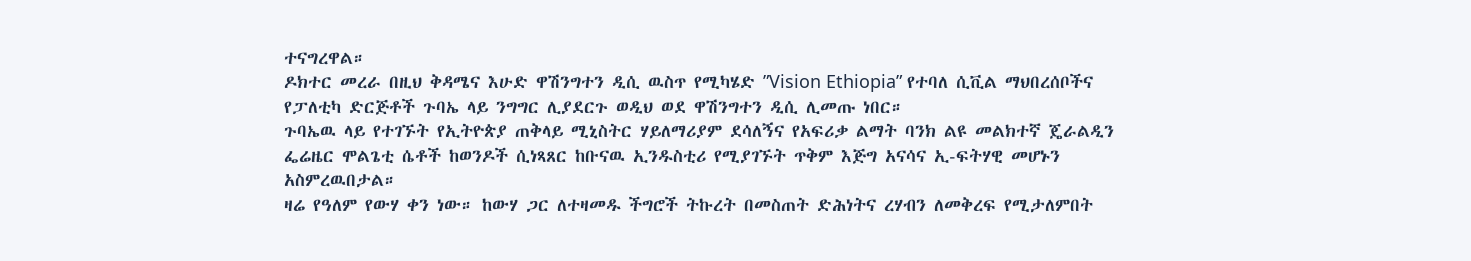ተናግረዋል።
ዶክተር መረራ በዚህ ቅዳሜና እሁድ ዋሽንግተን ዲሲ ዉስጥ የሚካሄድ ”Vision Ethiopia” የተባለ ሲቪል ማህበረሰቦችና የፓለቲካ ድርጅቶች ጉባኤ ላይ ንግግር ሊያደርጉ ወዲህ ወደ ዋሽንግተን ዲሲ ሊመጡ ነበር።
ጉባኤዉ ላይ የተገኙት የኢትዮጵያ ጠቅላይ ሚኒስትር ሃይለማሪያም ደሳለኝና የአፍሪቃ ልማት ባንክ ልዩ መልክተኛ ጄራልዲን ፌሬዜር ሞልጌቲ ሴቶች ከወንዶች ሲነጻጸር ከቡናዉ ኢንዱስቲሪ የሚያገኙት ጥቅም እጅግ አናሳና ኢ-ፍትሃዊ መሆኑን አስምረዉበታል።
ዛሬ የዓለም የውሃ ቀን ነው። ከውሃ ጋር ለተዛመዱ ችግሮች ትኩረት በመስጠት ድሕነትና ረሃብን ለመቅረፍ የሚታለምበት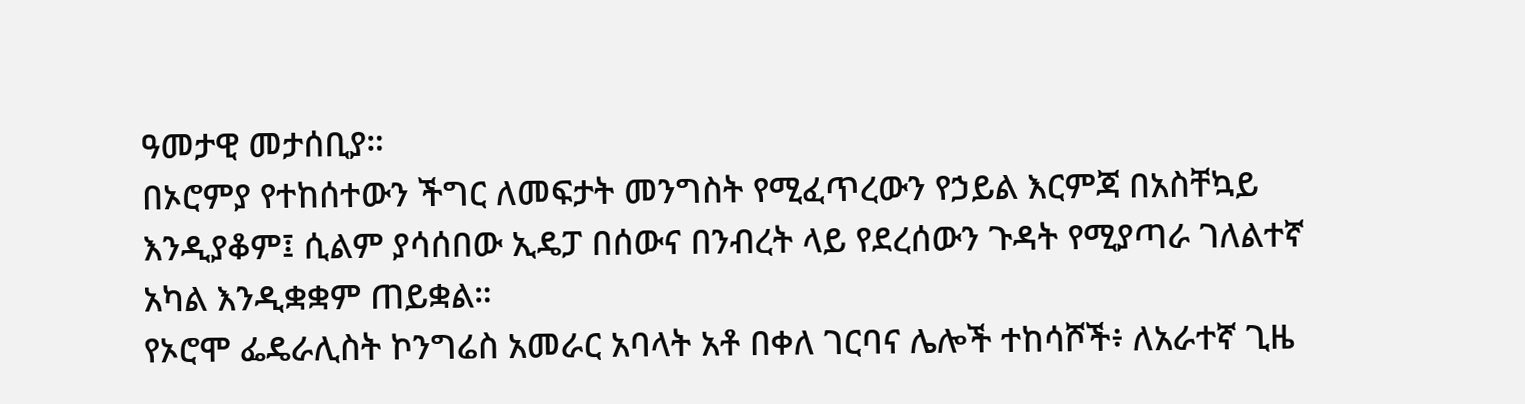ዓመታዊ መታሰቢያ።
በኦሮምያ የተከሰተውን ችግር ለመፍታት መንግስት የሚፈጥረውን የኃይል እርምጃ በአስቸኳይ እንዲያቆም፤ ሲልም ያሳሰበው ኢዴፓ በሰውና በንብረት ላይ የደረሰውን ጉዳት የሚያጣራ ገለልተኛ አካል እንዲቋቋም ጠይቋል።
የኦሮሞ ፌዴራሊስት ኮንግሬስ አመራር አባላት አቶ በቀለ ገርባና ሌሎች ተከሳሾች፥ ለአራተኛ ጊዜ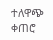ተለዋጭ ቀጠሮ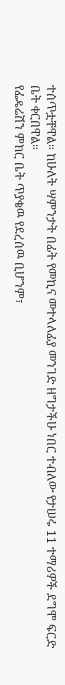ተሰጥቷቸዋል። ከሁለት ሣምንታት በፊት የመኪና መተላለፊያ መንገድ ዘግታችሁ ነበር ተብለው የታሠሩ 11 ተማሪዎች ደግሞ ፍርድ ቤት ቀርበዋል።
የፌዴሬሽን ምክር ቤት ጥያቄዉ የደረሰዉ ቢሆንም፣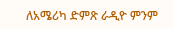ለአሜሪካ ድምጽ ራዲዮ ምንም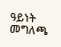ዓይነት መግለጫ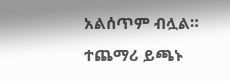አልሰጥም ብሏል።
ተጨማሪ ይጫኑ